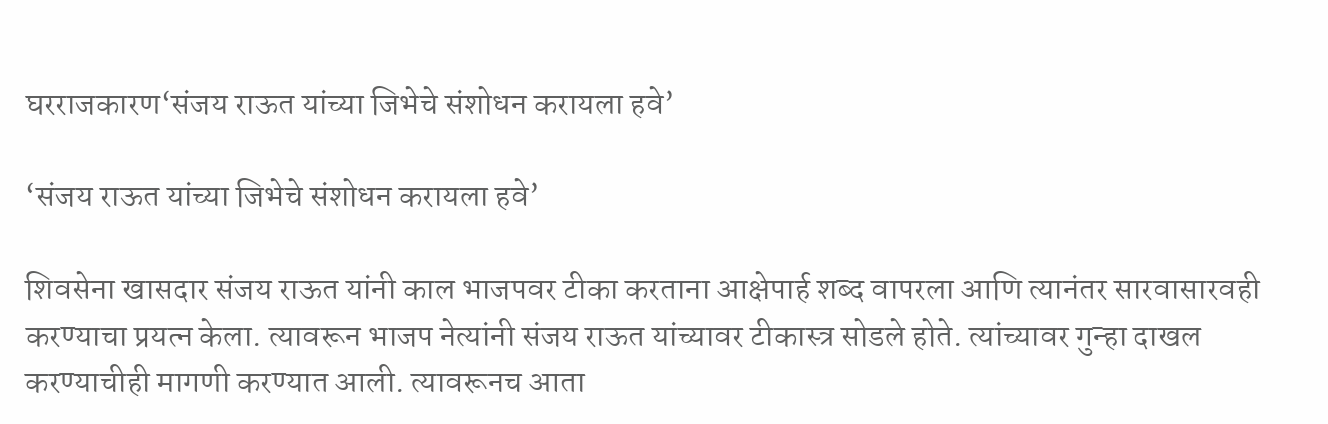घरराजकारण‘संजय राऊत यांच्या जिभेचे संशोधन करायला हवे’

‘संजय राऊत यांच्या जिभेचे संशोधन करायला हवे’

शिवसेना खासदार संजय राऊत यांनी काल भाजपवर टीका करताना आक्षेपार्ह शब्द वापरला आणि त्यानंतर सारवासारवही करण्याचा प्रयत्न केला. त्यावरून भाजप नेत्यांनी संजय राऊत यांच्यावर टीकास्त्र सोडले होते. त्यांच्यावर गुन्हा दाखल करण्याचीही मागणी करण्यात आली. त्यावरूनच आता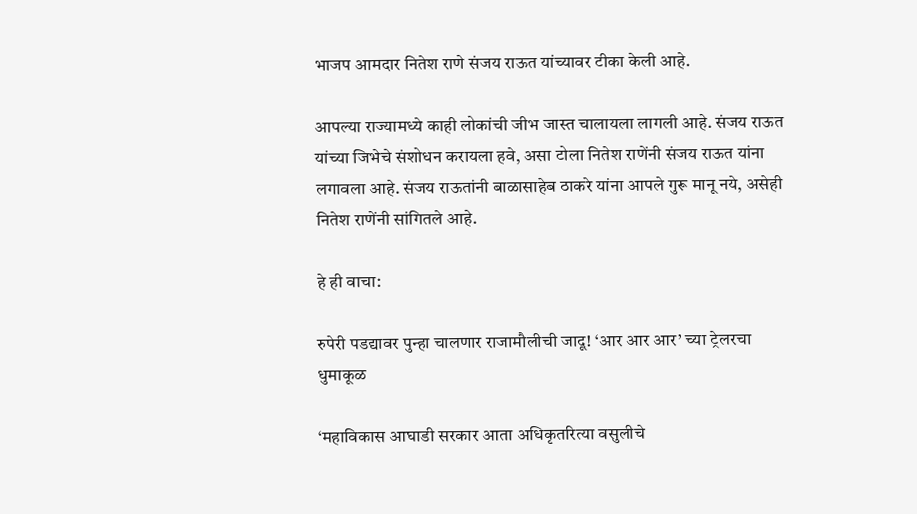भाजप आमदार नितेश राणे संजय राऊत यांच्यावर टीका केली आहे.

आपल्या राज्यामध्ये काही लोकांची जीभ जास्त चालायला लागली आहे. संजय राऊत यांच्या जिभेचे संशोधन करायला हवे, असा टोला नितेश राणेंनी संजय राऊत यांना लगावला आहे. संजय राऊतांनी बाळासाहेब ठाकरे यांना आपले गुरू मानू नये, असेही नितेश राणेंनी सांगितले आहे.

हे ही वाचा:

रुपेरी पडद्यावर पुन्हा चालणार राजामौलीची जादू! ‘आर आर आर’ च्या ट्रेलरचा धुमाकूळ

‘महाविकास आघाडी सरकार आता अधिकृतरित्या वसुलीचे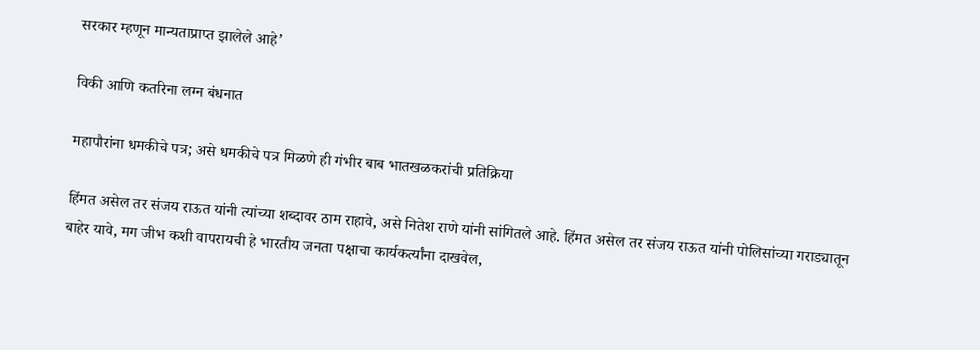सरकार म्हणून मान्यताप्राप्त झालेले आहे’

विकी आणि कतरिना लग्न बंधनात

महापौरांना धमकीचे पत्र; असे धमकीचे पत्र मिळणे ही गंभीर बाब भातखळकरांची प्रतिक्रिया

हिंमत असेल तर संजय राऊत यांनी त्यांच्या शब्दावर ठाम राहावे, असे नितेश राणे यांनी सांगितले आहे. हिंमत असेल तर संजय राऊत यांनी पोलिसांच्या गराड्यातून बाहेर यावे, मग जीभ कशी वापरायची हे भारतीय जनता पक्षाचा कार्यकर्त्यांना दाखवेल,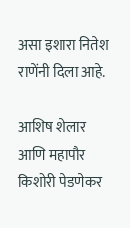असा इशारा नितेश राणेंनी दिला आहे.

आशिष शेलार आणि महापौर किशोरी पेडणेकर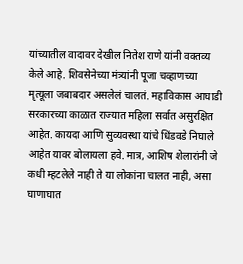यांच्यातील वादावर देखील नितेश राणे यांनी वक्तव्य केले आहे. शिवसेनेच्या मंत्र्यांनी पूजा चव्हाणच्या मृत्यूला जबाबदार असलेलं चालतं. महाविकास आघाडी सरकारच्या काळात राज्यात महिला सर्वात असुरक्षित आहेत. कायदा आणि सुव्यवस्था यांचे धिंडवडे निघाले आहेत यावर बोलायला हवे. मात्र, आशिष शेलारांनी जे कधी म्हटलेले नाही ते या लोकांना चालत नाही, असा घाणाघात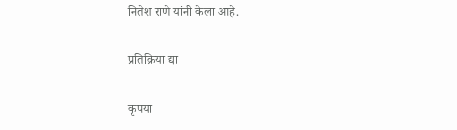नितेश राणे यांनी केला आहे.

प्रतिक्रिया द्या

कृपया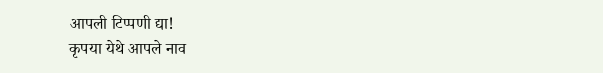आपली टिप्पणी द्या!
कृपया येथे आपले नाव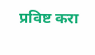प्रविष्ट करा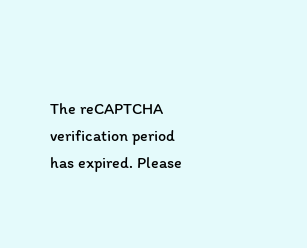The reCAPTCHA verification period has expired. Please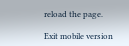reload the page.

Exit mobile version